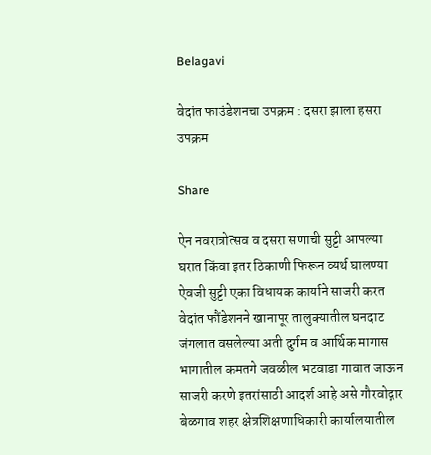Belagavi

वेदांत फाउंडेशनचा उपक्रम : दसरा झाला हसरा उपक्रम

Share

ऐन नवरात्रोत्सव व दसरा सणाची सुट्टी आपल्या घरात किंवा इतर ठिकाणी फिरून व्यर्थ घालण्या ऐवजी सुट्टी एका विधायक कार्याने साजरी करत वेदांत फौंडेशनने खानापूर तालुक्यातील घनदाट जंगलात वसलेल्या अती दुर्गम व आर्थिक मागास भागातील कमतगे जवळील भटवाडा गावात जाऊन साजरी करणे इतरांसाठी आदर्श आहे असे गौरवोद्गार बेळगाव शहर क्षेत्रशिक्षणाधिकारी कार्यालयातील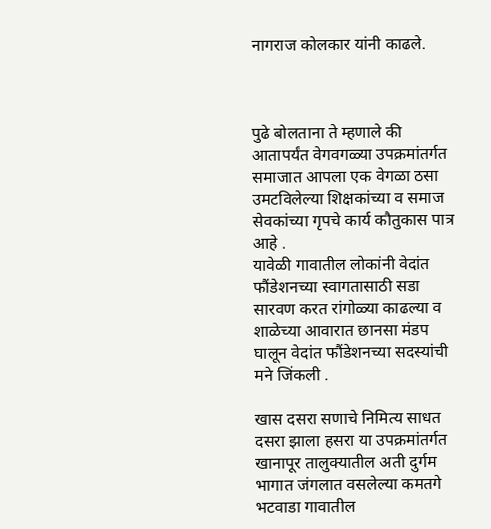नागराज कोलकार यांनी काढले.



पुढे बोलताना ते म्हणाले की आतापर्यंत वेगवगळ्या उपक्रमांतर्गत समाजात आपला एक वेगळा ठसा उमटविलेल्या शिक्षकांच्या व समाज सेवकांच्या गृपचे कार्य कौतुकास पात्र आहे .
यावेळी गावातील लोकांनी वेदांत फौंडेशनच्या स्वागतासाठी सडा सारवण करत रांगोळ्या काढल्या व शाळेच्या आवारात छानसा मंडप घालून वेदांत फौंडेशनच्या सदस्यांची मने जिंकली .

खास दसरा सणाचे निमित्य साधत दसरा झाला हसरा या उपक्रमांतर्गत खानापूर तालुक्यातील अती दुर्गम भागात जंगलात वसलेल्या कमतगे भटवाडा गावातील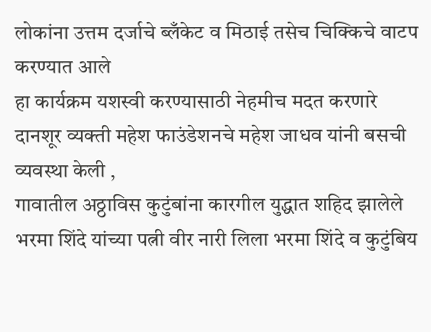लोकांना उत्तम दर्जाचे ब्लँकेट व मिठाई तसेच चिक्किचे वाटप करण्यात आले
हा कार्यक्रम यशस्वी करण्यासाठी नेहमीच मदत करणारे दानशूर व्यक्ती महेश फाउंडेशनचे महेश जाधव यांनी बसची व्यवस्था केली ,
गावातील अठ्ठाविस कुटुंबांना कारगील युद्धात शहिद झालेले भरमा शिंदे यांच्या पत्नी वीर नारी लिला भरमा शिंदे व कुटुंबिय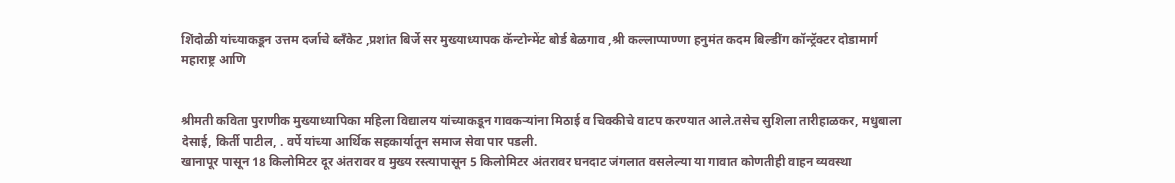शिंदोळी यांच्याकडून उत्तम दर्जाचे ब्लँकेट ,प्रशांत बिर्जे सर मुख्याध्यापक कॅन्टोन्मेंट बोर्ड बेळगाव ,श्री कल्लाप्पाण्णा हनुमंत कदम बिल्डींग कॉन्ट्रॅक्टर दोडामार्ग महाराष्ट्र आणि


श्रीमती कविता पुराणीक मुख्याध्यापिका महिला विद्यालय यांच्याकडून गावकऱ्यांना मिठाई व चिक्कीचे वाटप करण्यात आले.तसेच सुशिला तारीहाळकर, मधुबाला देसाई, किर्ती पाटील, . वर्पे यांच्या आर्थिक सहकार्यातून समाज सेवा पार पडली.
खानापूर पासून 18 किलोमिटर दूर अंतरावर व मुख्य रस्त्यापासून 5 किलोमिटर अंतरावर घनदाट जंगलात वसलेल्या या गावात कोणतीही वाहन व्यवस्था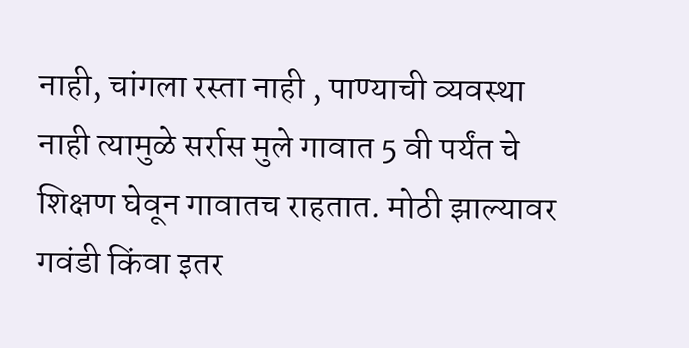नाही, चांगला रस्ता नाही , पाण्याची व्यवस्था नाही त्यामुळे सर्रास मुले गावात 5 वी पर्यंत चे शिक्षण घेवून गावातच राहतात. मोठी झाल्यावर गवंडी किंवा इतर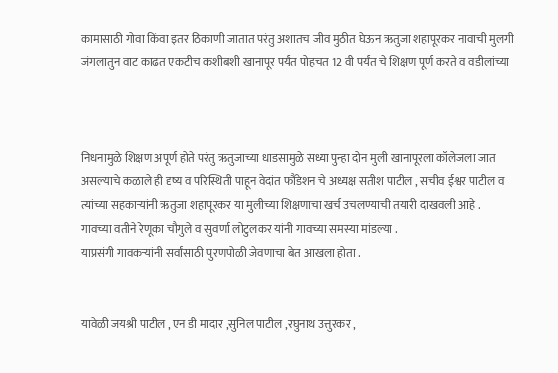कामासाठी गोवा किंवा इतर ठिकाणी जातात परंतु अशातच जीव मुठीत घेऊन ऋतुजा शहापूरकर नावाची मुलगी जंगलातुन वाट काढत एकटीच कशीबशी खानापूर पर्यंत पोहचत 12 वी पर्यंत चे शिक्षण पूर्ण करते व वडीलांच्या



निधनामुळे शिक्षण अपूर्ण होते परंतु ऋतुजाच्या धाडसामुळे सध्या पुन्हा दोन मुली खानापूरला कॉलेजला जात असल्याचे कळाले ही दृष्य व परिस्थिती पाहून वेदांत फौंडेशन चे अध्यक्ष सतीश पाटील , सचीव ईश्वर पाटील व त्यांच्या सहकाऱ्यांनी ऋतुजा शहापूरकर या मुलीच्या शिक्षणाचा खर्च उचलण्याची तयारी दाखवली आहे .
गावच्या वतीने रेणूका चौगुले व सुवर्णा लोटुलकर यांनी गावच्या समस्या मांडल्या .
याप्रसंगी गावकऱ्यांनी सर्वांसाठी पुरणपोळी जेवणाचा बेत आखला होता .


यावेळी जयश्री पाटील , एन डी मादार ,सुनिल पाटील ,रघुनाथ उत्तुरकर ,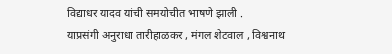विद्याधर यादव यांची समयोचीत भाषणे झाली .
याप्रसंगी अनुराधा तारीहाळकर , मंगल शेटवाल , विश्वनाथ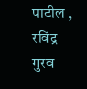पाटील , रविंद्र गुरव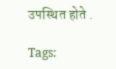उपस्थित होते .

Tags: